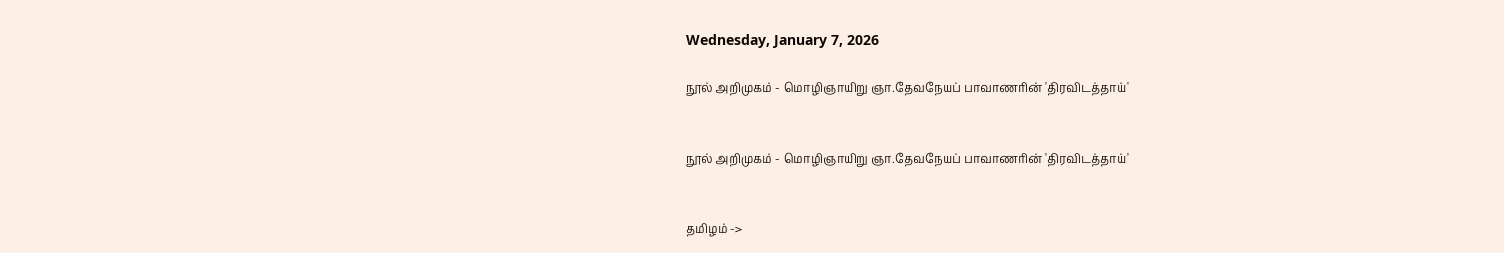Wednesday, January 7, 2026

நூல் அறிமுகம் - மொழிஞாயிறு ஞா.தேவநேயப் பாவாணரின் 'திரவிடத்தாய்'


நூல் அறிமுகம் - மொழிஞாயிறு ஞா.தேவநேயப் பாவாணரின் 'திரவிடத்தாய்'


தமிழம் ->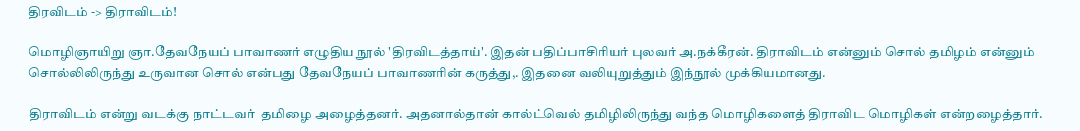திரவிடம் -> திராவிடம்!

மொழிஞாயிறு ஞா.தேவநேயப் பாவாணர் எழுதிய நூல் 'திரவிடத்தாய்'. இதன் பதிப்பாசிரியர் புலவர் அ.நக்கீரன். திராவிடம் என்னும் சொல் தமிழம் என்னும் சொல்லிலிருந்து உருவான சொல் என்பது தேவநேயப் பாவாணரின் கருத்து,. இதனை வலியுறுத்தும் இந்நூல் முக்கியமானது.

திராவிடம் என்று வடக்கு நாட்டவர்  தமிழை அழைத்தனர். அதனால்தான் கால்ட்வெல் தமிழிலிருந்து வந்த மொழிகளைத் திராவிட மொழிகள் என்றழைத்தார்.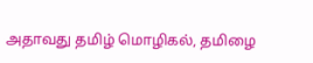அதாவது தமிழ் மொழிகல், தமிழை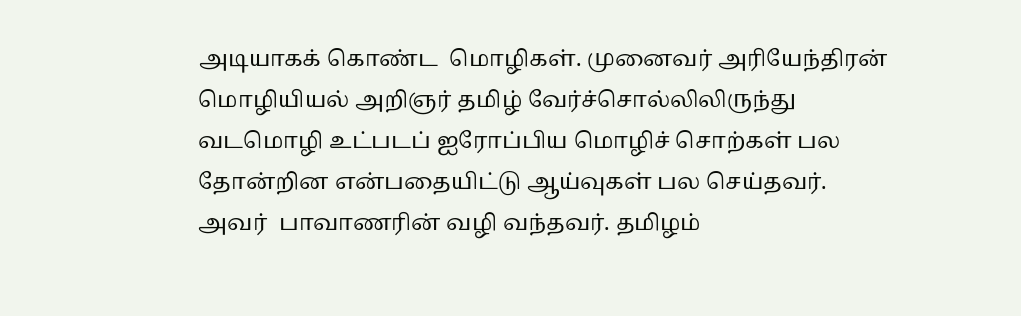அடியாகக் கொண்ட  மொழிகள். முனைவர் அரியேந்திரன் மொழியியல் அறிஞர் தமிழ் வேர்ச்சொல்லிலிருந்து வடமொழி உட்படப் ஐரோப்பிய மொழிச் சொற்கள் பல தோன்றின என்பதையிட்டு ஆய்வுகள் பல செய்தவர். அவர்  பாவாணரின் வழி வந்தவர். தமிழம்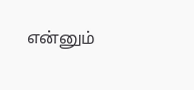என்னும்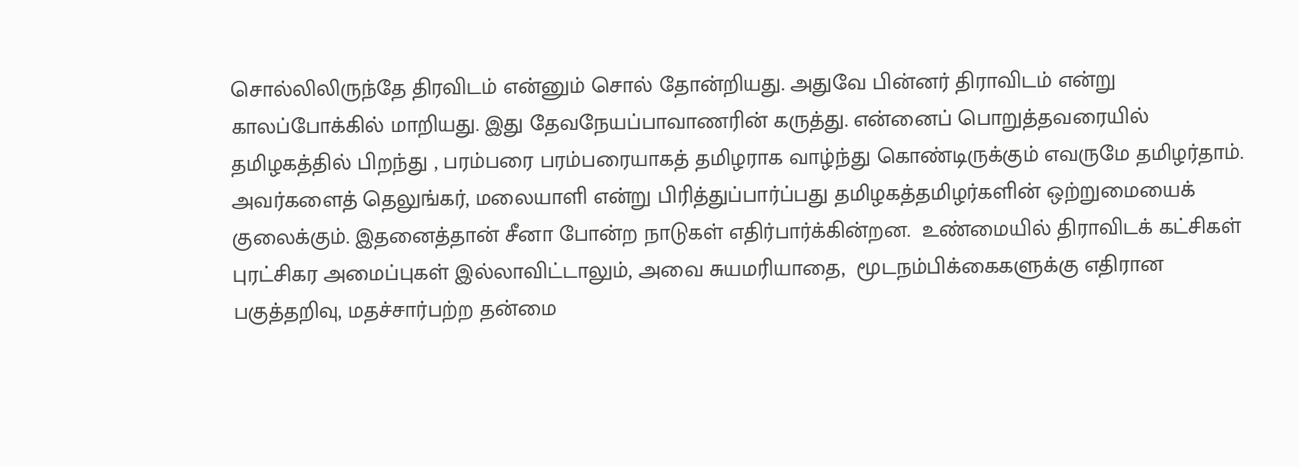சொல்லிலிருந்தே திரவிடம் என்னும் சொல் தோன்றியது. அதுவே பின்னர் திராவிடம் என்று காலப்போக்கில் மாறியது. இது தேவநேயப்பாவாணரின் கருத்து. என்னைப் பொறுத்தவரையில் தமிழகத்தில் பிறந்து , பரம்பரை பரம்பரையாகத் தமிழராக வாழ்ந்து கொண்டிருக்கும் எவருமே தமிழர்தாம். அவர்களைத் தெலுங்கர், மலையாளி என்று பிரித்துப்பார்ப்பது தமிழகத்தமிழர்களின் ஒற்றுமையைக் குலைக்கும். இதனைத்தான் சீனா போன்ற நாடுகள் எதிர்பார்க்கின்றன.  உண்மையில் திராவிடக் கட்சிகள் புரட்சிகர அமைப்புகள் இல்லாவிட்டாலும், அவை சுயமரியாதை,  மூடநம்பிக்கைகளுக்கு எதிரான பகுத்தறிவு, மதச்சார்பற்ற தன்மை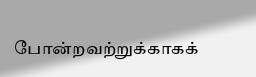போன்றவற்றுக்காகக்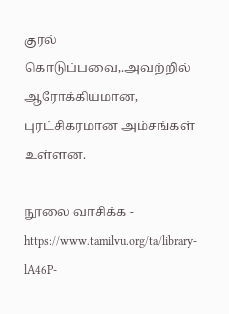குரல் கொடுப்பவை,.அவற்றில் ஆரோக்கியமான, புரட்சிகரமான அம்சங்கள் உள்ளன.

நூலை வாசிக்க - https://www.tamilvu.org/ta/library-lA46P-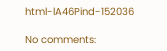html-lA46Pind-152036

No comments: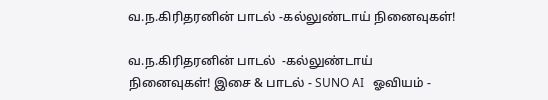வ.ந.கிரிதரனின் பாடல் -கல்லுண்டாய் நினைவுகள்!

வ.ந.கிரிதரனின் பாடல்  -கல்லுண்டாய் நினைவுகள்! இசை & பாடல் - SUNO AI   ஓவியம் -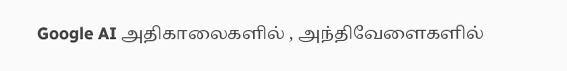Google AI அதிகாலைகளில் , அந்திவேளைகளில்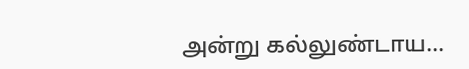அன்று கல்லுண்டாய...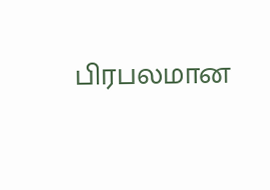பிரபலமான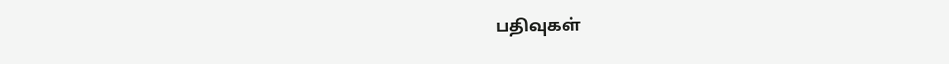பதிவுகள்